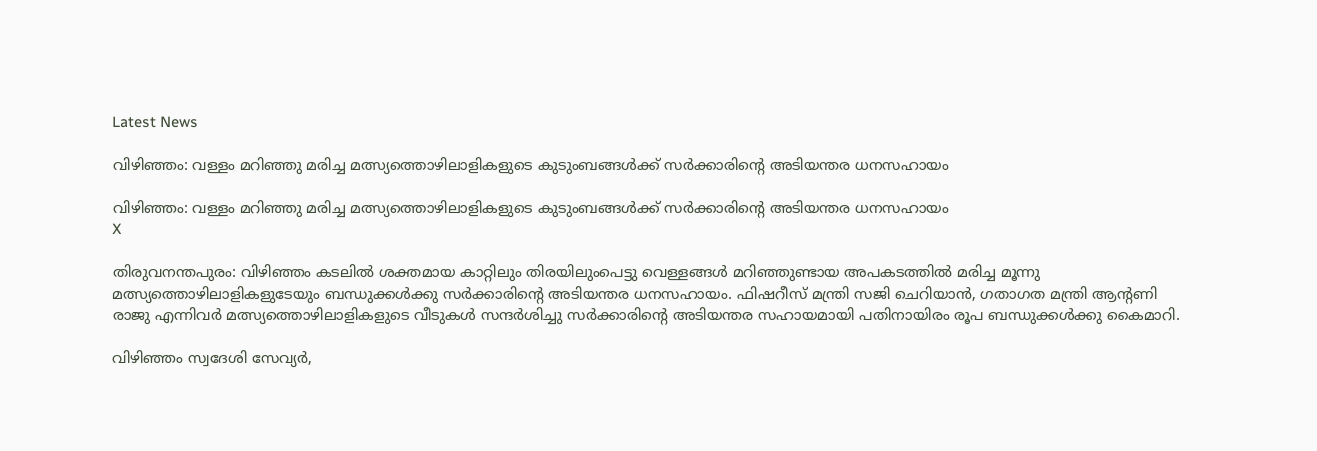Latest News

വിഴിഞ്ഞം: വള്ളം മറിഞ്ഞു മരിച്ച മത്സ്യത്തൊഴിലാളികളുടെ കുടുംബങ്ങള്‍ക്ക് സര്‍ക്കാരിന്റെ അടിയന്തര ധനസഹായം

വിഴിഞ്ഞം: വള്ളം മറിഞ്ഞു മരിച്ച മത്സ്യത്തൊഴിലാളികളുടെ കുടുംബങ്ങള്‍ക്ക് സര്‍ക്കാരിന്റെ അടിയന്തര ധനസഹായം
X

തിരുവനന്തപുരം: വിഴിഞ്ഞം കടലില്‍ ശക്തമായ കാറ്റിലും തിരയിലുംപെട്ടു വെള്ളങ്ങള്‍ മറിഞ്ഞുണ്ടായ അപകടത്തില്‍ മരിച്ച മൂന്നു മത്സ്യത്തൊഴിലാളികളുടേയും ബന്ധുക്കള്‍ക്കു സര്‍ക്കാരിന്റെ അടിയന്തര ധനസഹായം. ഫിഷറീസ് മന്ത്രി സജി ചെറിയാന്‍, ഗതാഗത മന്ത്രി ആന്റണി രാജു എന്നിവര്‍ മത്സ്യത്തൊഴിലാളികളുടെ വീടുകള്‍ സന്ദര്‍ശിച്ചു സര്‍ക്കാരിന്റെ അടിയന്തര സഹായമായി പതിനായിരം രൂപ ബന്ധുക്കള്‍ക്കു കൈമാറി.

വിഴിഞ്ഞം സ്വദേശി സേവ്യര്‍,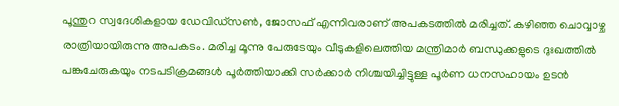പൂന്തുറ സ്വദേശികളായ ഡേവിഡ്സണ്‍, ജോസഫ് എന്നിവരാണ് അപകടത്തില്‍ മരിച്ചത്. കഴിഞ്ഞ ചൊവ്വാഴ്ച രാത്രിയായിരുന്നു അപകടം. മരിച്ച മൂന്നു പേരുടേയും വീടുകളിലെത്തിയ മന്ത്രിമാര്‍ ബന്ധുക്കളുടെ ദുഃഖത്തില്‍ പങ്കുചേരുകയും നടപടിക്രമങ്ങള്‍ പൂര്‍ത്തിയാക്കി സര്‍ക്കാര്‍ നിശ്ചയിച്ചിട്ടുള്ള പൂര്‍ണ ധനസഹായം ഉടന്‍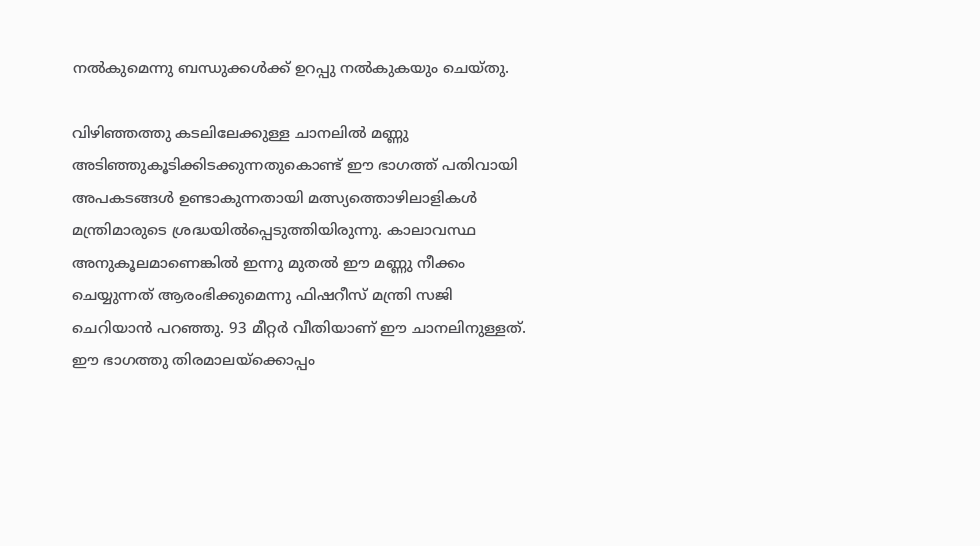നല്‍കുമെന്നു ബന്ധുക്കള്‍ക്ക് ഉറപ്പു നല്‍കുകയും ചെയ്തു.

വിഴിഞ്ഞത്തു കടലിലേക്കുള്ള ചാനലില്‍ മണ്ണു അടിഞ്ഞുകൂടിക്കിടക്കുന്നതുകൊണ്ട് ഈ ഭാഗത്ത് പതിവായി അപകടങ്ങള്‍ ഉണ്ടാകുന്നതായി മത്സ്യത്തൊഴിലാളികള്‍ മന്ത്രിമാരുടെ ശ്രദ്ധയില്‍പ്പെടുത്തിയിരുന്നു. കാലാവസ്ഥ അനുകൂലമാണെങ്കില്‍ ഇന്നു മുതല്‍ ഈ മണ്ണു നീക്കം ചെയ്യുന്നത് ആരംഭിക്കുമെന്നു ഫിഷറീസ് മന്ത്രി സജി ചെറിയാന്‍ പറഞ്ഞു. 93 മീറ്റര്‍ വീതിയാണ് ഈ ചാനലിനുള്ളത്. ഈ ഭാഗത്തു തിരമാലയ്ക്കൊപ്പം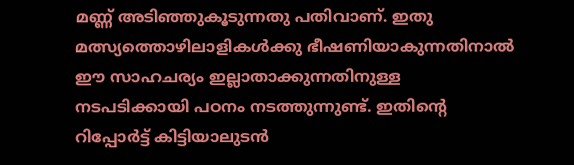മണ്ണ് അടിഞ്ഞുകൂടുന്നതു പതിവാണ്. ഇതു മത്സ്യത്തൊഴിലാളികള്‍ക്കു ഭീഷണിയാകുന്നതിനാല്‍ ഈ സാഹചര്യം ഇല്ലാതാക്കുന്നതിനുള്ള നടപടിക്കായി പഠനം നടത്തുന്നുണ്ട്. ഇതിന്റെ റിപ്പോര്‍ട്ട് കിട്ടിയാലുടന്‍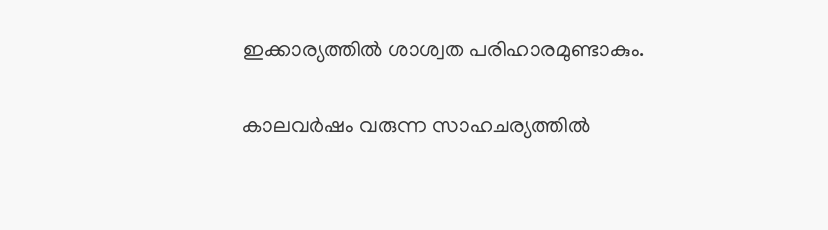ഇക്കാര്യത്തില്‍ ശാശ്വത പരിഹാരമുണ്ടാകും.

കാലവര്‍ഷം വരുന്ന സാഹചര്യത്തില്‍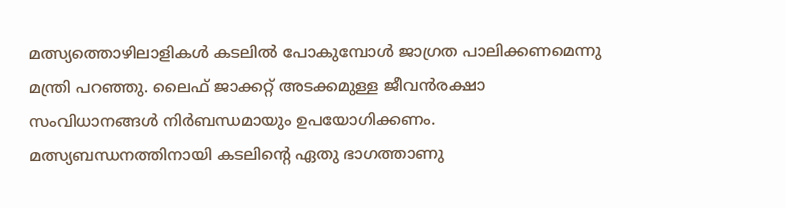മത്സ്യത്തൊഴിലാളികള്‍ കടലില്‍ പോകുമ്പോള്‍ ജാഗ്രത പാലിക്കണമെന്നു മന്ത്രി പറഞ്ഞു. ലൈഫ് ജാക്കറ്റ് അടക്കമുള്ള ജീവന്‍രക്ഷാ സംവിധാനങ്ങള്‍ നിര്‍ബന്ധമായും ഉപയോഗിക്കണം. മത്സ്യബന്ധനത്തിനായി കടലിന്റെ ഏതു ഭാഗത്താണു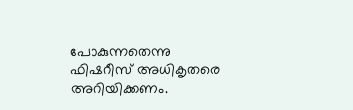പോകുന്നതെന്നു ഫിഷറീസ് അധികൃതരെ അറിയിക്കണം.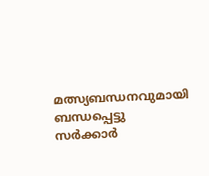മത്സ്യബന്ധനവുമായി ബന്ധപ്പെട്ടു സര്‍ക്കാര്‍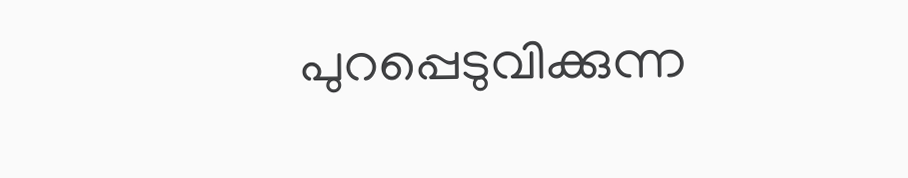പുറപ്പെടുവിക്കുന്ന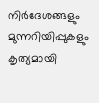നിര്‍ദേശങ്ങളും മുന്നറിയിപ്പുകളും കൃത്യമായി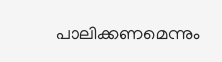പാലിക്കണമെന്നും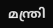മന്ത്രി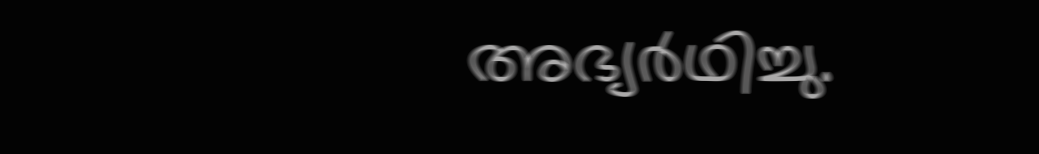അഭ്യര്‍ഥിച്ചു.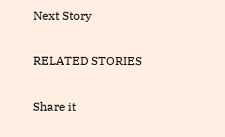Next Story

RELATED STORIES

Share it